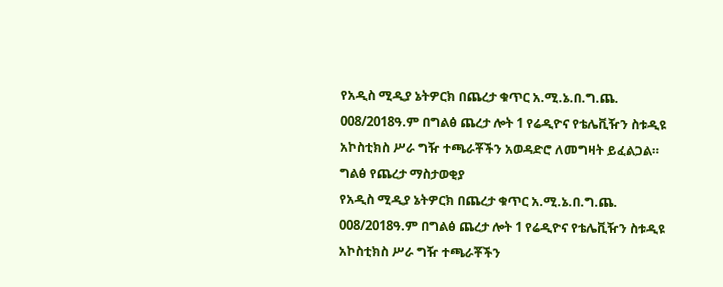የአዲስ ሚዲያ ኔትዎርክ በጨረታ ቁጥር አ.ሚ.ኔ.በ.ግ.ጨ. 008/2018ዓ.ም በግልፅ ጨረታ ሎት 1 የሬዲዮና የቴሌቪዥን ስቱዲዩ አኮስቲክስ ሥራ ግዥ ተጫራቾችን አወዳድሮ ለመግዛት ይፈልጋል።
ግልፅ የጨረታ ማስታወቂያ
የአዲስ ሚዲያ ኔትዎርክ በጨረታ ቁጥር አ.ሚ.ኔ.በ.ግ.ጨ. 008/2018ዓ.ም በግልፅ ጨረታ ሎት 1 የሬዲዮና የቴሌቪዥን ስቱዲዩ አኮስቲክስ ሥራ ግዥ ተጫራቾችን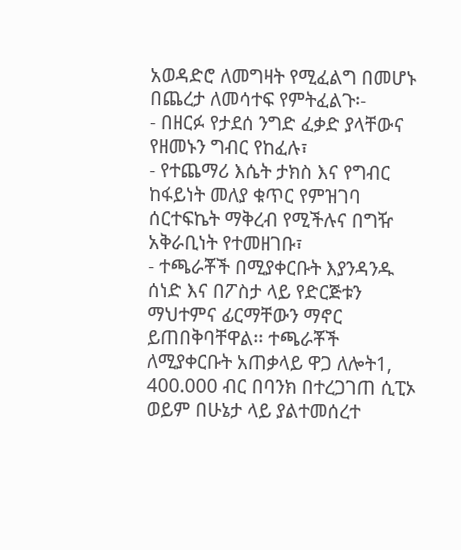አወዳድሮ ለመግዛት የሚፈልግ በመሆኑ በጨረታ ለመሳተፍ የምትፈልጉ፡-
- በዘርፉ የታደሰ ንግድ ፈቃድ ያላቸውና የዘመኑን ግብር የከፈሉ፣
- የተጨማሪ እሴት ታክስ እና የግብር ከፋይነት መለያ ቁጥር የምዝገባ ሰርተፍኬት ማቅረብ የሚችሉና በግዥ አቅራቢነት የተመዘገቡ፣
- ተጫራቾች በሚያቀርቡት እያንዳንዱ ሰነድ እና በፖስታ ላይ የድርጅቱን ማህተምና ፊርማቸውን ማኖር ይጠበቅባቸዋል፡፡ ተጫራቾች ለሚያቀርቡት አጠቃላይ ዋጋ ለሎት1, 400.000 ብር በባንክ በተረጋገጠ ሲፒኦ ወይም በሁኔታ ላይ ያልተመሰረተ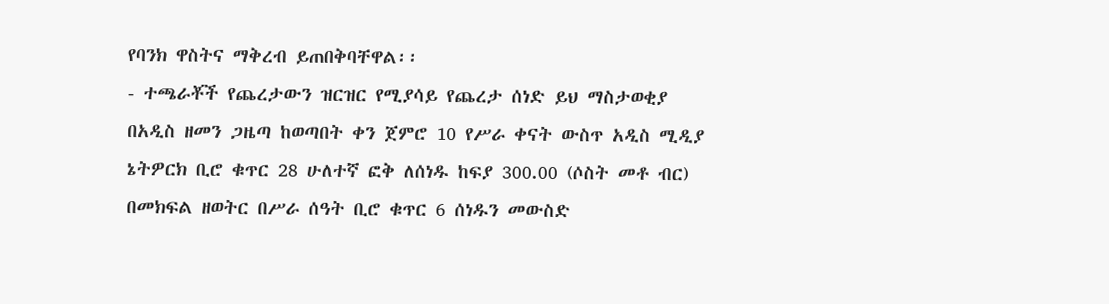የባንክ ዋስትና ማቅረብ ይጠበቅባቸዋል፡፡
- ተጫራቾች የጨረታውን ዝርዝር የሚያሳይ የጨረታ ሰነድ ይህ ማስታወቂያ በአዲስ ዘመን ጋዜጣ ከወጣበት ቀን ጀምሮ 10 የሥራ ቀናት ውስጥ አዲስ ሚዲያ ኔትዎርክ ቢሮ ቁጥር 28 ሁለተኛ ፎቅ ለሰነዱ ከፍያ 300.00 (ሶስት መቶ ብር) በመክፍል ዘወትር በሥራ ሰዓት ቢሮ ቁጥር 6 ሰነዱን መውስድ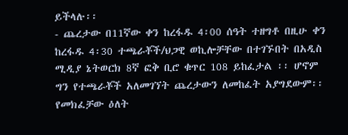ይችላሉ፡፡
- ጨረታው በ11ኛው ቀን ከረፋዱ 4፡00 ሰዓት ተዘግቶ በዚሁ ቀን ከረፋዱ 4፡30 ተጫራቾች/ህጋዊ ወኪሎቻቸው በተገኙበት በአዲስ ሚዲያ ኔትወርክ 8ኛ ፎቅ ቢሮ ቁጥር 108 ይከፈታል ፡፡ ሆኖም ግን የተጫራቾች አለመገኘት ጨረታውን ለመከፈት አያግደውም፡፡ የመክፈቻው ዕለት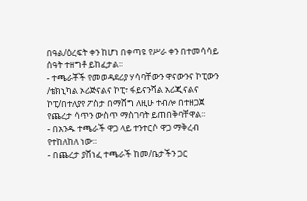በዓል/ዕረፍት ቀን ከሆነ በቀጣዩ የሥራ ቀን በተመሳሳይ ሰዓት ተዘግቶ ይከፈታል፡፡
- ተጫራቾች የመወዳደሪያ ሃሳባቸውን ዋናውንና ኮፒውን /ቴክኒካል ኦሪጅናልና ኮፒ፣ ፋይናንሻል አሪጂናልና ኮፒ/በተለያየ ፖስታ በማሸግ ለዚሁ ተብሎ በተዘጋጀ የጨረታ ሳጥን ውስጥ ማስገባት ይጠበቅባቸዋል፡፡
- በአንዱ ተጫራች ዋጋ ላይ ተንተርሶ ዋጋ ማቅረብ የተከለከለ ነው።
- በጨረታ ያሸነፈ ተጫራች ከመ/ቤታችን ጋር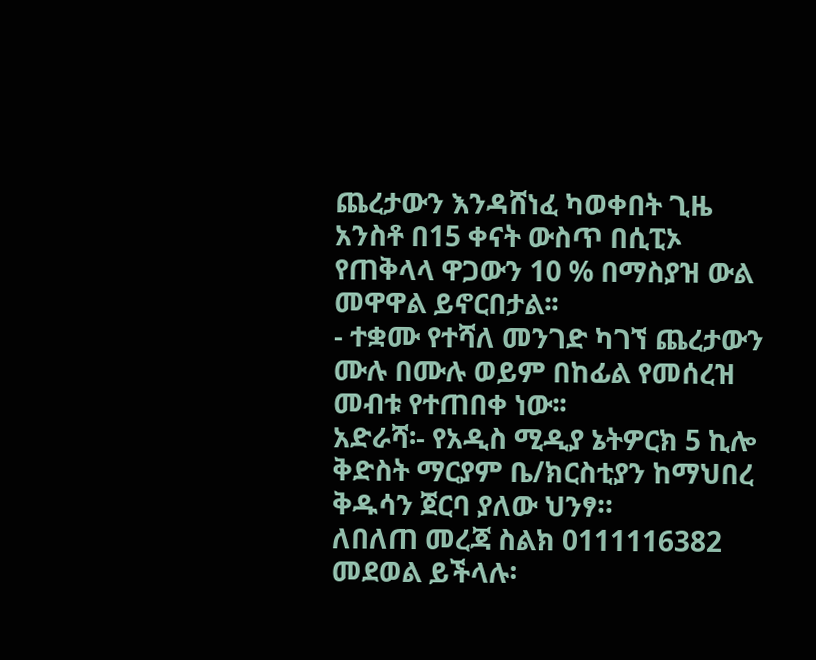ጨረታውን እንዳሸነፈ ካወቀበት ጊዜ አንስቶ በ15 ቀናት ውስጥ በሲፒኦ የጠቅላላ ዋጋውን 10 % በማስያዝ ውል መዋዋል ይኖርበታል፡፡
- ተቋሙ የተሻለ መንገድ ካገኘ ጨረታውን ሙሉ በሙሉ ወይም በከፊል የመሰረዝ መብቱ የተጠበቀ ነው፡፡
አድራሻ፡- የአዲስ ሚዲያ ኔትዎርክ 5 ኪሎ ቅድስት ማርያም ቤ/ክርስቲያን ከማህበረ ቅዱሳን ጀርባ ያለው ህንፃ።
ለበለጠ መረጃ ስልክ 0111116382 መደወል ይችላሉ፡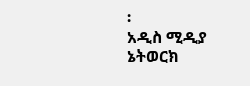፡
አዲስ ሚዲያ ኔትወርክ